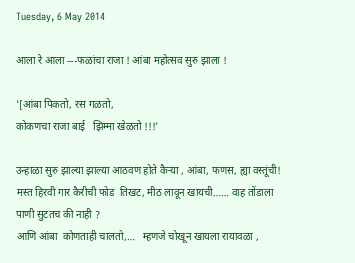Tuesday, 6 May 2014

आला रे आला ---फळांचा राजा ! आंबा महोत्सव सुरु झाला !

'[आंबा पिकतो, रस गळतो,
कोकणचा राजा बाई   झिम्मा खेळतो !!!'

उन्हाळा सुरु झाल्या झाल्या आठवण होते कैऱ्या , आंबा, फणस, ह्या वस्तूंची! मस्त हिरवी गार कैरीची फोड  तिखट, मीठ लावून खायची…… वाह तोंडाला पाणी सुटतच की नाही ?
आणि आंबा  कोणताही चालतो,…   म्हणजे चोखून खायला रायावळा ,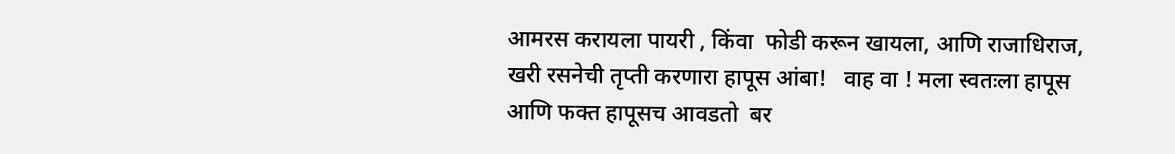आमरस करायला पायरी , किंवा  फोडी करून खायला, आणि राजाधिराज,  खरी रसनेची तृप्ती करणारा हापूस आंबा!   वाह वा ! मला स्वतःला हापूस आणि फक्त हापूसच आवडतो  बर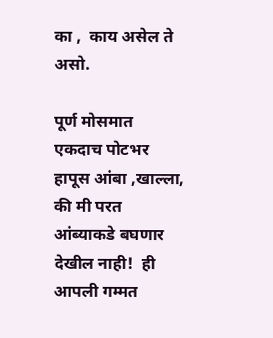का ,  काय असेल ते असो.

पूर्ण मोसमात एकदाच पोटभर हापूस आंबा ,खाल्ला, की मी परत आंब्याकडे बघणार देखील नाही!  ही आपली गम्मत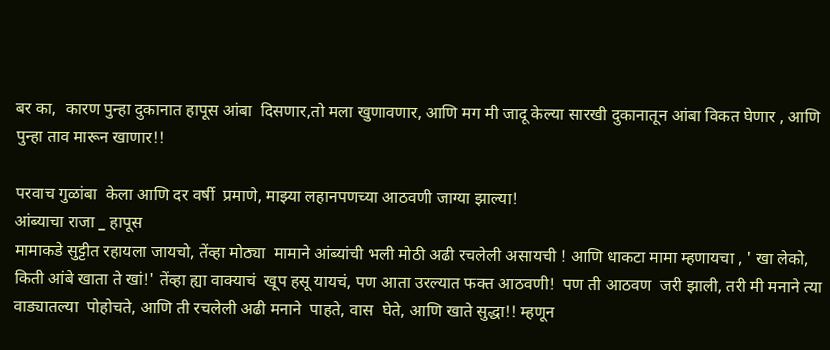बर का,  कारण पुन्हा दुकानात हापूस आंबा  दिसणार,तो मला खुणावणार, आणि मग मी जादू केल्या सारखी दुकानातून आंबा विकत घेणार , आणि पुन्हा ताव मारून खाणार!!

परवाच गुळांबा  केला आणि दर वर्षी  प्रमाणे, माझ्या लहानपणच्या आठवणी जाग्या झाल्या!
आंब्याचा राजा _ हापूस
मामाकडे सुट्टीत रहायला जायचो, तेंव्हा मोठ्या  मामाने आंब्यांची भली मोठी अढी रचलेली असायची ! आणि धाकटा मामा म्हणायचा , ' खा लेको, किती आंबे खाता ते खां!' तेंव्हा ह्या वाक्याचं  खूप हसू यायचं, पण आता उरल्यात फक्त आठवणी!  पण ती आठवण  जरी झाली, तरी मी मनाने त्या वाड्यातल्या  पोहोचते, आणि ती रचलेली अढी मनाने  पाहते, वास  घेते, आणि खाते सुद्धा!! म्हणून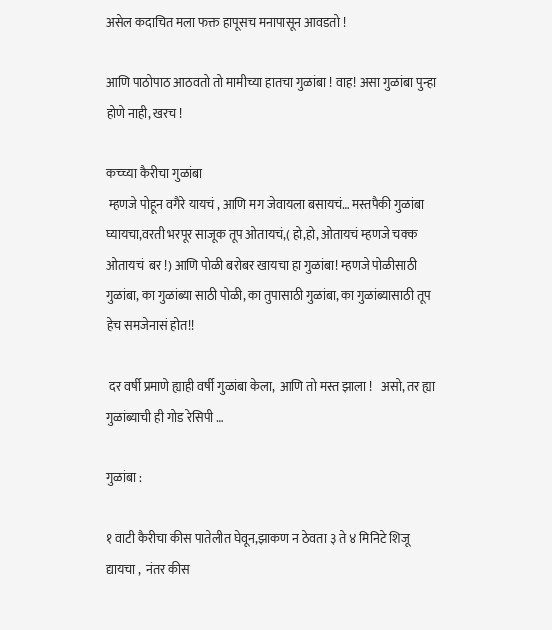असेल कदाचित मला फक्त हापूसच मनापासून आवडतो !

आणि पाठोपाठ आठवतो तो मामीच्या हातचा गुळांबा ! वाह! असा गुळांबा पुन्हा  होणे नाही, खरच !

कच्च्या कैरीचा गुळांबा
 म्हणजे पोहून वगैरे यायचं , आणि मग जेवायला बसायचं… मस्तपैकी गुळांबा  घ्यायचा,वरती भरपूर साजूक तूप ओतायचं,( हो,हो, ओतायचं म्हणजे चक्क ओतायचं  बर !) आणि पोळी बरोबर खायचा हा गुळांबा! म्हणजे पोळीसाठी गुळांबा, का गुळांब्या साठी पोळी, का तुपासाठी गुळांबा, का गुळांब्यासाठी तूप हेच समजेनासं होत!!

 दर वर्षी प्रमाणे ह्याही वर्षी गुळांबा केला,  आणि तो मस्त झाला !   असो, तर ह्या गुळांब्याची ही गोड रेसिपी …

गुळांबा :

१ वाटी कैरीचा कीस पातेलीत घेवून,झाकण न ठेवता ३ ते ४ मिनिटे शिजू द्यायचा ,  नंतर कीस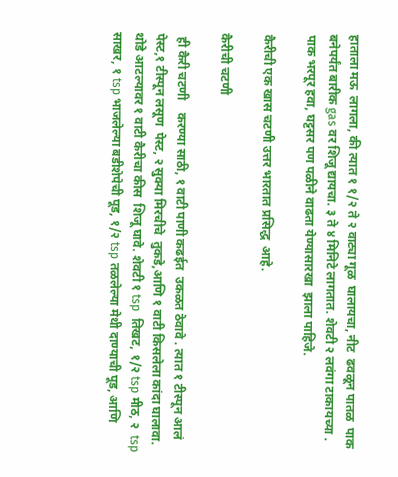हाताला मऊ  लागला, की त्यात १ १/२ ते २ वाट्या गूळ  घालायचा, नीट  ढवळून पातळ  पाक बनेपर्यंत बारीक gas वर शिजू द्यायचा. ३ ते ४ मिनिटे लागतात. शेवटी २ लवंगा टाकायच्या . पाक भरपूर हवा, घट्टसर पण पळीने वाढता येण्यासारखा  झाला पाहिजे.

कैरीची एक खास चटणी उत्तर भारतात प्रसिद्ध  आहे.

कैरीची चटणी

 ही कैरी चटणी    करण्या साठी, १ वाटी पाणी कढईत  उकळत ठेवावे . त्यात १ टीस्पून आलं   पेस्ट,१ टीस्पून लसूण  पेस्ट, २ सुक्या मिरचीचे  तुकडे,आणि १ वाटी किसलेला कांदा घालावा. थोडे आटल्यावर १ वाटी कैरीचा कीस  शिजू घावे. शेवटी १ tsp  तिखट, १/२ tsp मीठ, २  tsp साखर, १ tsp भाजलेल्या बडीशेपेची पूड, १/२ tsp तळलेल्या मेथी दाण्याची पूड, आणि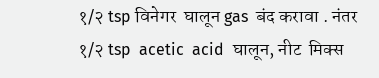१/२ tsp विनेगर  घालून gas  बंद करावा . नंतर १/२ tsp  acetic  acid  घालून, नीट  मिक्स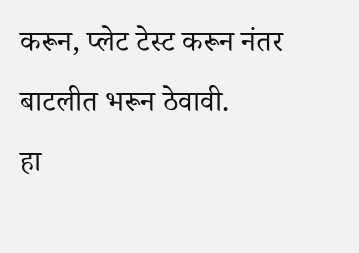करून, प्लेट टेस्ट करून नंतर बाटलीत भरून ठेवावी.
हा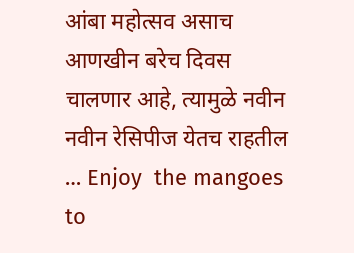आंबा महोत्सव असाच  आणखीन बरेच दिवस चालणार आहे, त्यामुळे नवीन नवीन रेसिपीज येतच राहतील … Enjoy  the mangoes  to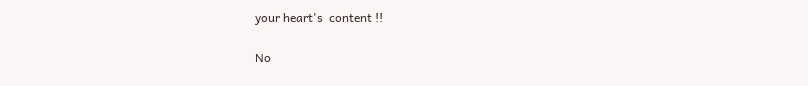your heart's  content !!

No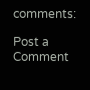comments:

Post a Comment